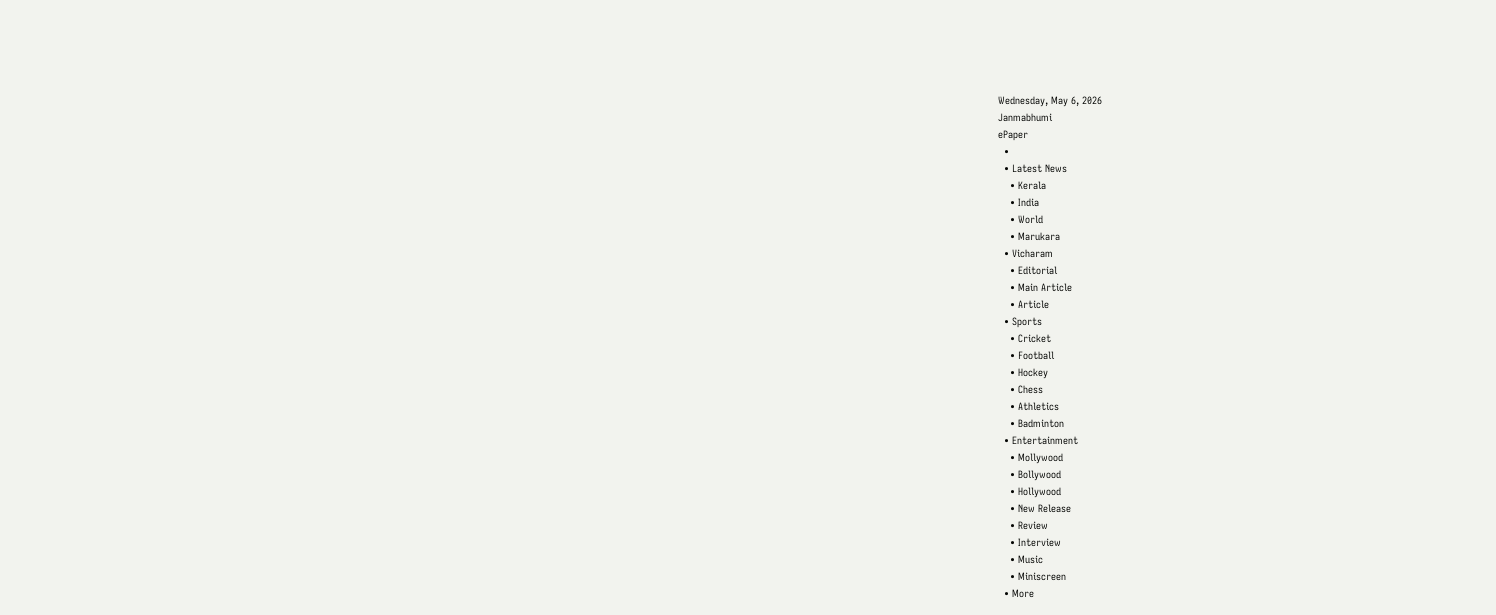Wednesday, May 6, 2026
Janmabhumi
ePaper
  •
  • Latest News
    • Kerala
    • India
    • World
    • Marukara
  • Vicharam
    • Editorial
    • Main Article
    • Article
  • Sports
    • Cricket
    • Football
    • Hockey
    • Chess
    • Athletics
    • Badminton
  • Entertainment
    • Mollywood
    • Bollywood
    • Hollywood
    • New Release
    • Review
    • Interview
    • Music
    • Miniscreen
  • More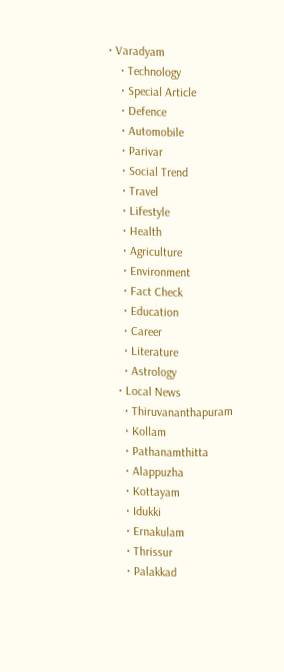• Varadyam
    • Technology
    • Special Article
    • Defence
    • Automobile
    • Parivar
    • Social Trend
    • Travel
    • Lifestyle
    • Health
    • Agriculture
    • Environment
    • Fact Check
    • Education
    • Career
    • Literature
    • Astrology
  • Local News
    • Thiruvananthapuram
    • Kollam
    • Pathanamthitta
    • Alappuzha
    • Kottayam
    • Idukki
    • Ernakulam
    • Thrissur
    • Palakkad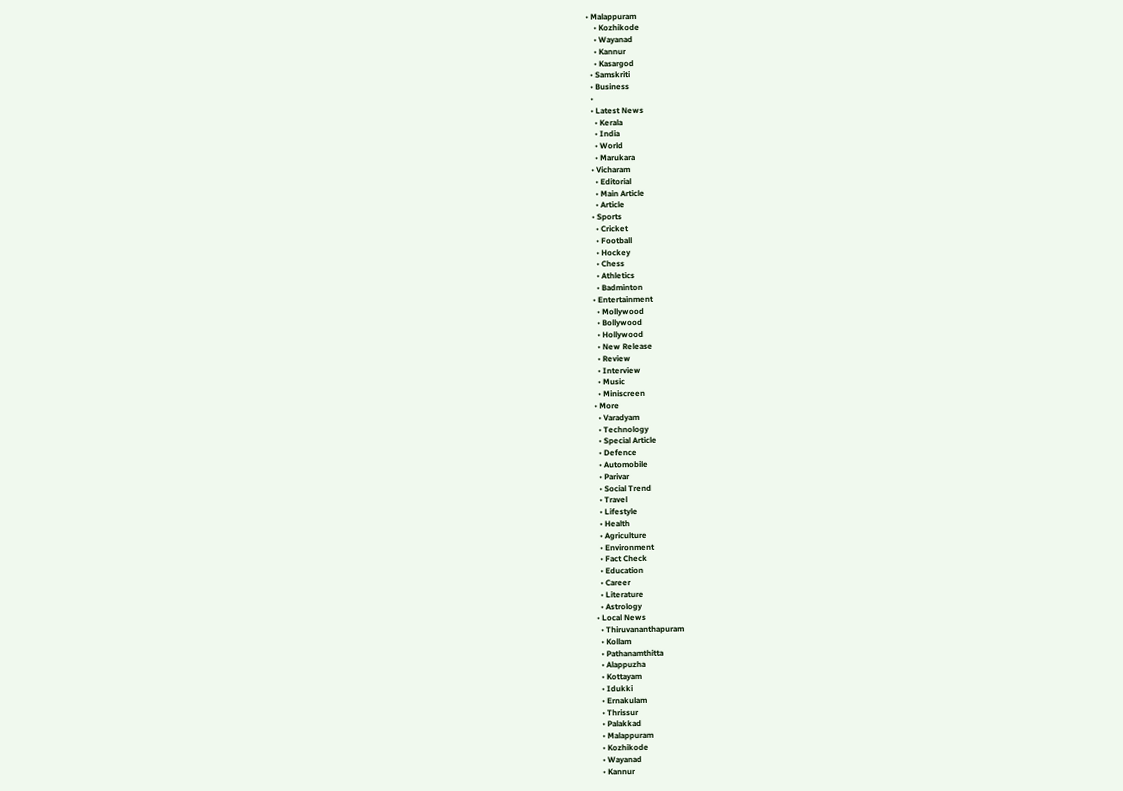• Malappuram
    • Kozhikode
    • Wayanad
    • Kannur
    • Kasargod
  • Samskriti
  • Business
  •
  • Latest News
    • Kerala
    • India
    • World
    • Marukara
  • Vicharam
    • Editorial
    • Main Article
    • Article
  • Sports
    • Cricket
    • Football
    • Hockey
    • Chess
    • Athletics
    • Badminton
  • Entertainment
    • Mollywood
    • Bollywood
    • Hollywood
    • New Release
    • Review
    • Interview
    • Music
    • Miniscreen
  • More
    • Varadyam
    • Technology
    • Special Article
    • Defence
    • Automobile
    • Parivar
    • Social Trend
    • Travel
    • Lifestyle
    • Health
    • Agriculture
    • Environment
    • Fact Check
    • Education
    • Career
    • Literature
    • Astrology
  • Local News
    • Thiruvananthapuram
    • Kollam
    • Pathanamthitta
    • Alappuzha
    • Kottayam
    • Idukki
    • Ernakulam
    • Thrissur
    • Palakkad
    • Malappuram
    • Kozhikode
    • Wayanad
    • Kannur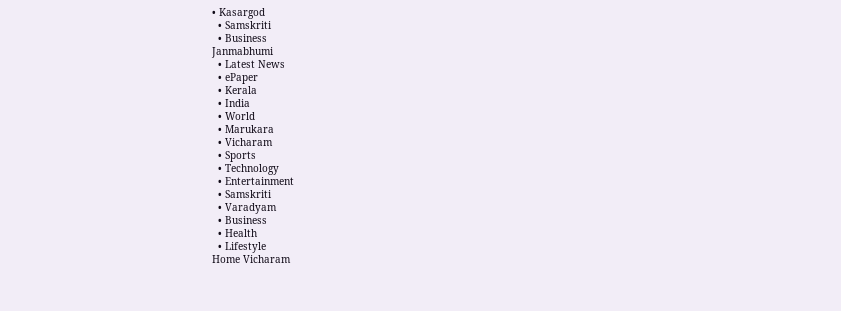• Kasargod
  • Samskriti
  • Business
Janmabhumi
  • Latest News
  • ePaper
  • Kerala
  • India
  • World
  • Marukara
  • Vicharam
  • Sports
  • Technology
  • Entertainment
  • Samskriti
  • Varadyam
  • Business
  • Health
  • Lifestyle
Home Vicharam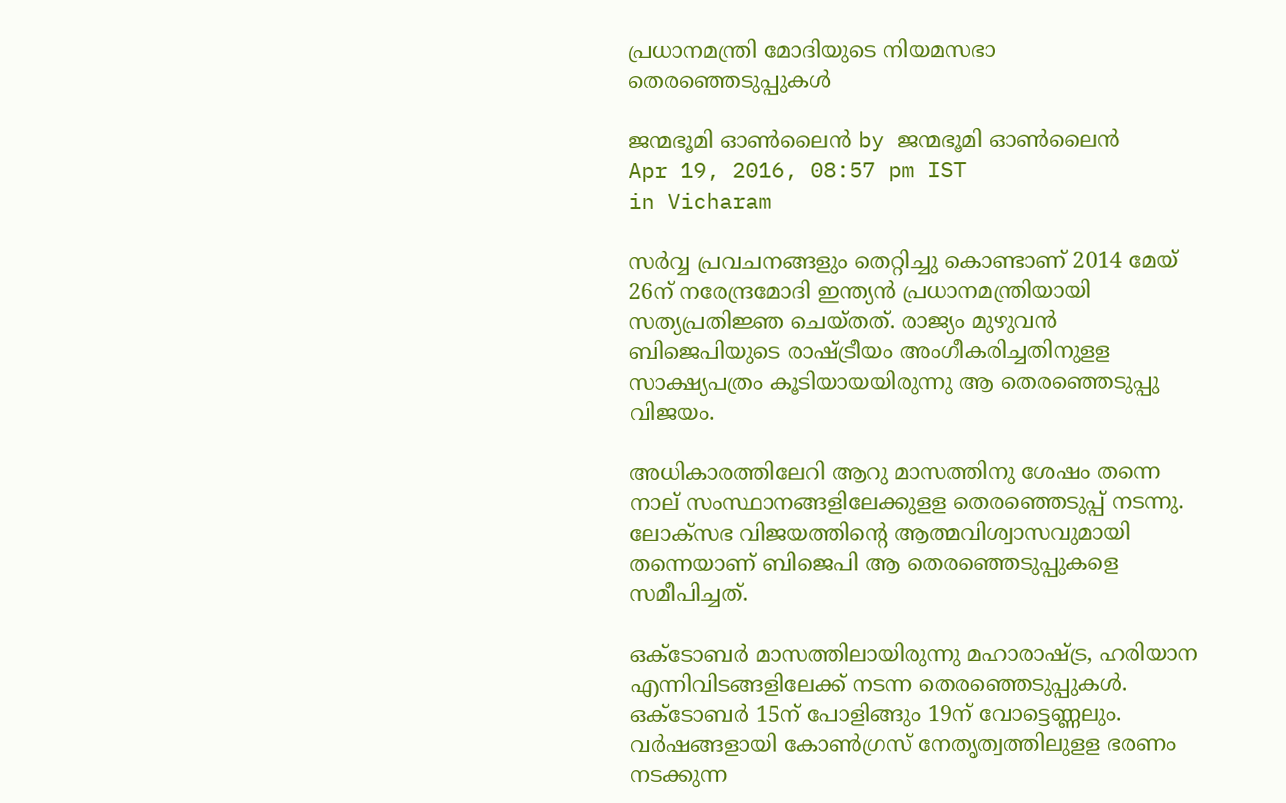പ്രധാനമന്ത്രി മോദിയുടെ നിയമസഭാ തെരഞ്ഞെടുപ്പുകള്‍

ജന്മഭൂമി ഓണ്‍ലൈന്‍ by ജന്മഭൂമി ഓണ്‍ലൈന്‍
Apr 19, 2016, 08:57 pm IST
in Vicharam

സര്‍വ്വ പ്രവചനങ്ങളും തെറ്റിച്ചു കൊണ്ടാണ് 2014 മേയ് 26ന് നരേന്ദ്രമോദി ഇന്ത്യന്‍ പ്രധാനമന്ത്രിയായി സത്യപ്രതിജ്ഞ ചെയ്തത്. രാജ്യം മുഴുവന്‍ ബിജെപിയുടെ രാഷ്‌ട്രീയം അംഗീകരിച്ചതിനുളള സാക്ഷ്യപത്രം കൂടിയായയിരുന്നു ആ തെരഞ്ഞെടുപ്പു വിജയം.

അധികാരത്തിലേറി ആറു മാസത്തിനു ശേഷം തന്നെ നാല് സംസ്ഥാനങ്ങളിലേക്കുളള തെരഞ്ഞെടുപ്പ് നടന്നു. ലോക്സഭ വിജയത്തിന്റെ ആത്മവിശ്വാസവുമായി തന്നെയാണ് ബിജെപി ആ തെരഞ്ഞെടുപ്പുകളെ സമീപിച്ചത്.

ഒക്‌ടോബര്‍ മാസത്തിലായിരുന്നു മഹാരാഷ്‌ട്ര, ഹരിയാന എന്നിവിടങ്ങളിലേക്ക് നടന്ന തെരഞ്ഞെടുപ്പുകള്‍. ഒക്‌ടോബര്‍ 15ന് പോളിങ്ങും 19ന് വോട്ടെണ്ണലും. വര്‍ഷങ്ങളായി കോണ്‍ഗ്രസ് നേതൃത്വത്തിലുളള ഭരണം നടക്കുന്ന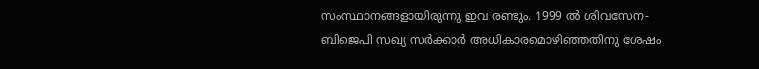സംസ്ഥാനങ്ങളായിരുന്നു ഇവ രണ്ടും. 1999 ല്‍ ശിവസേന-ബിജെപി സഖ്യ സര്‍ക്കാര്‍ അധികാരമൊഴിഞ്ഞതിനു ശേഷം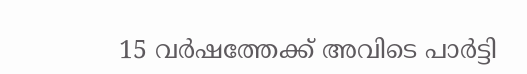15 വര്‍ഷത്തേക്ക് അവിടെ പാര്‍ട്ടി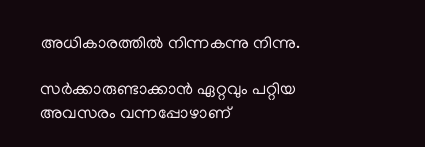അധികാരത്തില്‍ നിന്നകന്നു നിന്നു.

സര്‍ക്കാരുണ്ടാക്കാന്‍ ഏറ്റവും പറ്റിയ അവസരം വന്നപ്പോഴാണ്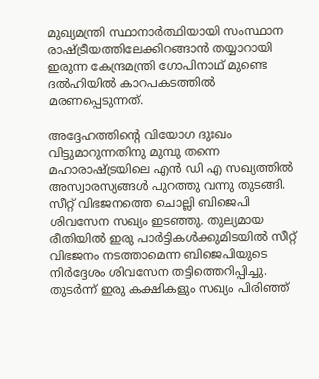മുഖ്യമന്ത്രി സ്ഥാനാര്‍ത്ഥിയായി സംസ്ഥാന രാഷ്‌ട്രീയത്തിലേക്കിറങ്ങാന്‍ തയ്യാറായി ഇരുന്ന കേന്ദ്രമന്ത്രി ഗോപിനാഥ് മുണ്ടെ ദല്‍ഹിയില്‍ കാറപകടത്തില്‍ മരണപ്പെടുന്നത്.

അദ്ദേഹത്തിന്റെ വിയോഗ ദുഃഖം വിട്ടുമാറുന്നതിനു മുമ്പു തന്നെ മഹാരാഷ്‌ട്രയിലെ എന്‍ ഡി എ സഖ്യത്തില്‍ അസ്വാരസ്യങ്ങള്‍ പുറത്തു വന്നു തുടങ്ങി. സീറ്റ് വിഭജനത്തെ ചൊല്ലി ബിജെപി ശിവസേന സഖ്യം ഇടഞ്ഞു. തുല്യമായ രീതിയില്‍ ഇരു പാര്‍ട്ടികള്‍ക്കുമിടയില്‍ സീറ്റ് വിഭജനം നടത്താമെന്ന ബിജെപിയുടെ നിര്‍ദ്ദേശം ശിവസേന തട്ടിത്തെറിപ്പിച്ചു. തുടര്‍ന്ന് ഇരു കക്ഷികളും സഖ്യം പിരിഞ്ഞ്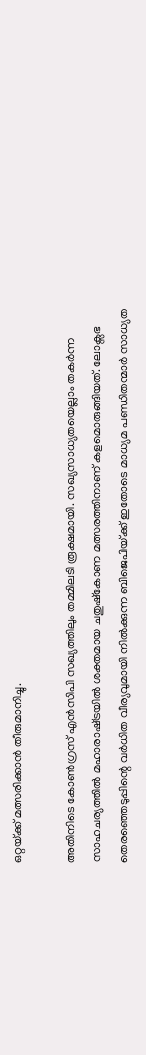ഒറ്റയ്‌ക്ക് മത്സരിക്കാന്‍ തീരുമാനിച്ചു.

അതിനിടെ കോണ്‍ഗ്രസ് എന്‍സിപി സഖ്യത്തിലും തമ്മിലടി രൂക്ഷമായി. സഖ്യസാധ്യതയെല്ലാം തകര്‍ന്ന സാഹചര്യത്തില്‍ മഹാരാഷ്‌ട്രയില്‍ ശക്തമായ ചതുഷ്‌കോണ മത്സരത്തിനാണ് കളമൊരുങ്ങിയത്. ലോക്സഭ തെരഞ്ഞെടുപ്പിന്റെ വര്‍ധിത വീര്യവുമായി നില്‍ക്കുന്ന ബിജെപിയ്‌ക്ക് ഇതോടെ മാധ്യമ പണ്ഡിതന്മാര്‍ സാധ്യത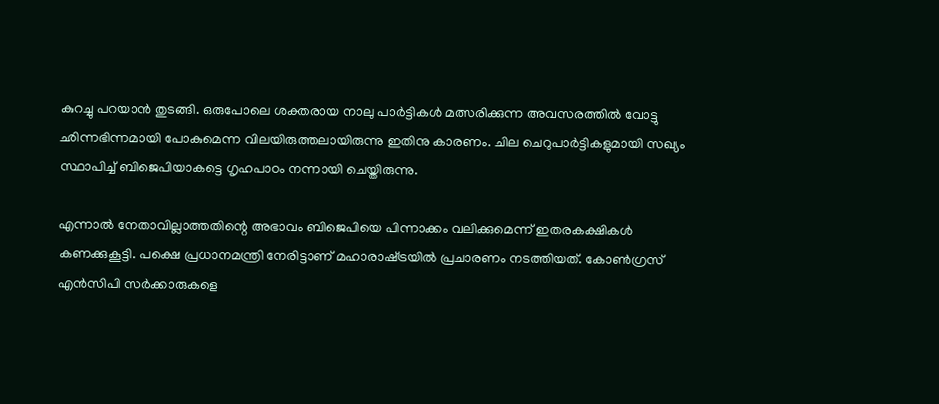കുറച്ചു പറയാന്‍ തുടങ്ങി. ഒരുപോലെ ശക്തരായ നാലു പാര്‍ട്ടികള്‍ മത്സരിക്കുന്ന അവസരത്തില്‍ വോട്ടു ഛിന്നഭിന്നമായി പോകുമെന്ന വിലയിരുത്തലായിരുന്നു ഇതിനു കാരണം. ചില ചെറുപാര്‍ട്ടികളുമായി സഖ്യം സ്ഥാപിച്ച് ബിജെപിയാകട്ടെ ഗൃഹപാഠം നന്നായി ചെയ്തിരുന്നു.

എന്നാല്‍ നേതാവില്ലാത്തതിന്റെ അഭാവം ബിജെപിയെ പിന്നാക്കം വലിക്കുമെന്ന് ഇതരകക്ഷികള്‍ കണക്കുകൂട്ടി. പക്ഷെ പ്രധാനമന്ത്രി നേരിട്ടാണ് മഹാരാഷ്‌ട്രയില്‍ പ്രചാരണം നടത്തിയത്. കോണ്‍ഗ്രസ് എന്‍സിപി സര്‍ക്കാരുകളെ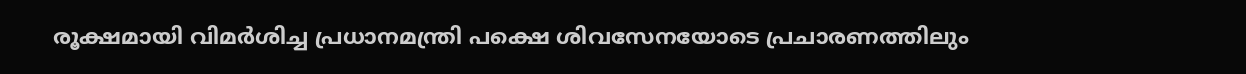രൂക്ഷമായി വിമര്‍ശിച്ച പ്രധാനമന്ത്രി പക്ഷെ ശിവസേനയോടെ പ്രചാരണത്തിലും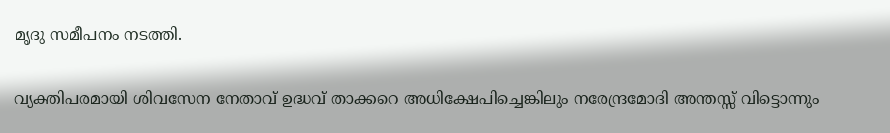മൃദു സമീപനം നടത്തി.

വ്യക്തിപരമായി ശിവസേന നേതാവ് ഉദ്ധവ് താക്കറെ അധിക്ഷേപിച്ചെങ്കിലും നരേന്ദ്രമോദി അന്തസ്സ് വിട്ടൊന്നും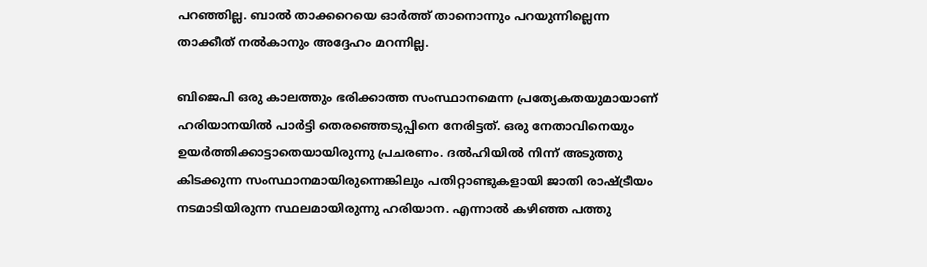പറഞ്ഞില്ല. ബാല്‍ താക്കറെയെ ഓര്‍ത്ത് താനൊന്നും പറയുന്നില്ലെന്ന താക്കീത് നല്‍കാനും അദ്ദേഹം മറന്നില്ല.

ബിജെപി ഒരു കാലത്തും ഭരിക്കാത്ത സംസ്ഥാനമെന്ന പ്രത്യേകതയുമായാണ് ഹരിയാനയില്‍ പാര്‍ട്ടി തെരഞ്ഞെടുപ്പിനെ നേരിട്ടത്. ഒരു നേതാവിനെയും ഉയര്‍ത്തിക്കാട്ടാതെയായിരുന്നു പ്രചരണം. ദല്‍ഹിയില്‍ നിന്ന് അടുത്തു കിടക്കുന്ന സംസ്ഥാനമായിരുന്നെങ്കിലും പതിറ്റാണ്ടുകളായി ജാതി രാഷ്‌ട്രീയം നടമാടിയിരുന്ന സ്ഥലമായിരുന്നു ഹരിയാന. എന്നാല്‍ കഴിഞ്ഞ പത്തു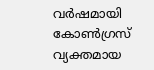വര്‍ഷമായി കോണ്‍ഗ്രസ് വ്യക്തമായ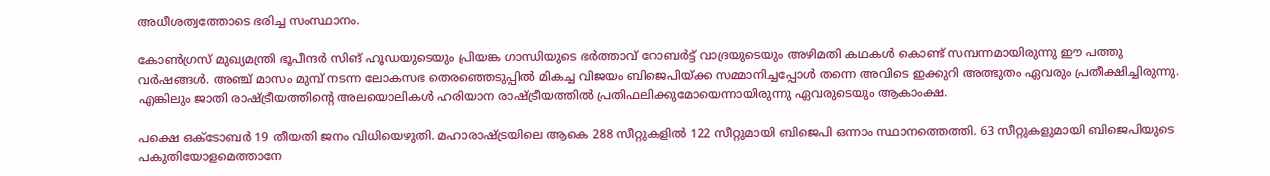അധീശത്വത്തോടെ ഭരിച്ച സംസ്ഥാനം.

കോണ്‍ഗ്രസ് മുഖ്യമന്ത്രി ഭൂപീന്ദര്‍ സിങ് ഹൂഡയുടെയും പ്രിയങ്ക ഗാന്ധിയുടെ ഭര്‍ത്താവ് റോബര്‍ട്ട് വാദ്രയുടെയും അഴിമതി കഥകള്‍ കൊണ്ട് സമ്പന്നമായിരുന്നു ഈ പത്തു വര്‍ഷങ്ങള്‍. അഞ്ച് മാസം മുമ്പ് നടന്ന ലോകസഭ തെരഞ്ഞെടുപ്പില്‍ മികച്ച വിജയം ബിജെപിയ്‌ക്ക സമ്മാനിച്ചപ്പോള്‍ തന്നെ അവിടെ ഇക്കുറി അത്ഭുതം ഏവരും പ്രതീക്ഷിച്ചിരുന്നു. എങ്കിലും ജാതി രാഷ്‌ട്രീയത്തിന്റെ അലയൊലികള്‍ ഹരിയാന രാഷ്‌ട്രീയത്തില്‍ പ്രതിഫലിക്കുമോയെന്നായിരുന്നു ഏവരുടെയും ആകാംക്ഷ.

പക്ഷെ ഒക്‌ടോബര്‍ 19 തീയതി ജനം വിധിയെഴുതി. മഹാരാഷ്‌ട്രയിലെ ആകെ 288 സീറ്റുകളില്‍ 122 സീറ്റുമായി ബിജെപി ഒന്നാം സ്ഥാനത്തെത്തി. 63 സീറ്റുകളുമായി ബിജെപിയുടെ പകുതിയോളമെത്താനേ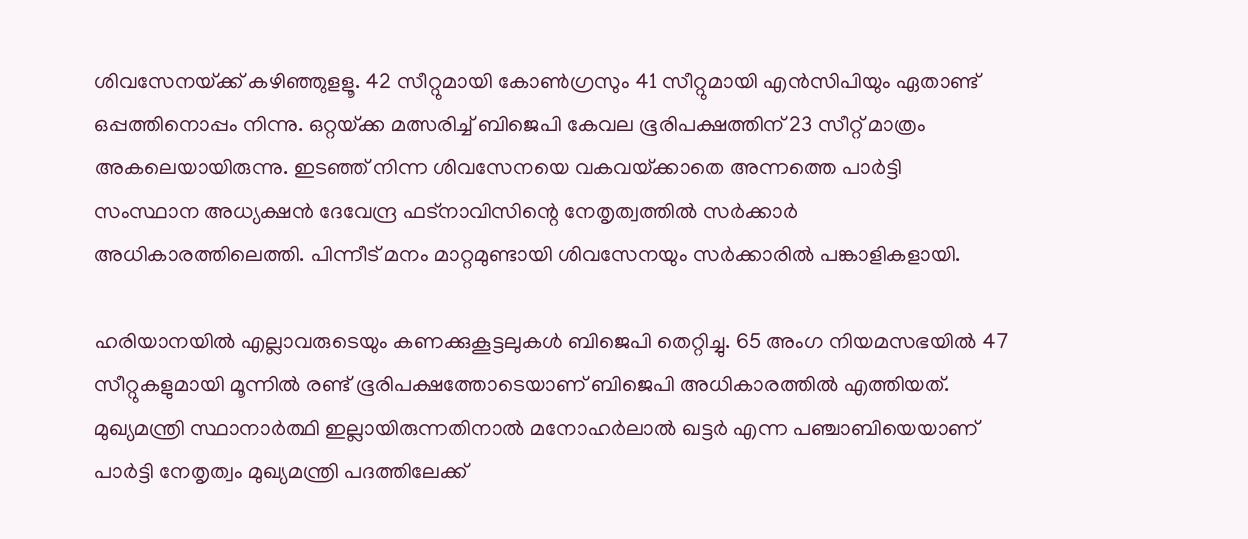ശിവസേനയ്‌ക്ക് കഴിഞ്ഞുളളൂ. 42 സീറ്റുമായി കോണ്‍ഗ്രസും 41 സീറ്റുമായി എന്‍സിപിയും ഏതാണ്ട് ഒപ്പത്തിനൊപ്പം നിന്നു. ഒറ്റയ്‌ക്ക മത്സരിച്ച് ബിജെപി കേവല ഭൂരിപക്ഷത്തിന് 23 സീറ്റ് മാത്രം അകലെയായിരുന്നു. ഇടഞ്ഞ് നിന്ന ശിവസേനയെ വകവയ്‌ക്കാതെ അന്നത്തെ പാര്‍ട്ടി സംസ്ഥാന അധ്യക്ഷന്‍ ദേവേന്ദ്ര ഫട്‌നാവിസിന്റെ നേതൃത്വത്തില്‍ സര്‍ക്കാര്‍ അധികാരത്തിലെത്തി. പിന്നീട് മനം മാറ്റമുണ്ടായി ശിവസേനയും സര്‍ക്കാരില്‍ പങ്കാളികളായി.

ഹരിയാനയില്‍ എല്ലാവരുടെയും കണക്കുകൂട്ടലുകള്‍ ബിജെപി തെറ്റിച്ചു. 65 അംഗ നിയമസഭയില്‍ 47 സീറ്റുകളുമായി മൂന്നില്‍ രണ്ട് ഭൂരിപക്ഷത്തോടെയാണ് ബിജെപി അധികാരത്തില്‍ എത്തിയത്. മുഖ്യമന്ത്രി സ്ഥാനാര്‍ത്ഥി ഇല്ലായിരുന്നതിനാല്‍ മനോഹര്‍ലാല്‍ ഖട്ടര്‍ എന്ന പഞ്ചാബിയെയാണ് പാര്‍ട്ടി നേതൃത്വം മുഖ്യമന്ത്രി പദത്തിലേക്ക്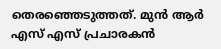തെരഞ്ഞെടുത്തത്. മുന്‍ ആര്‍ എസ് എസ് പ്രചാരകന്‍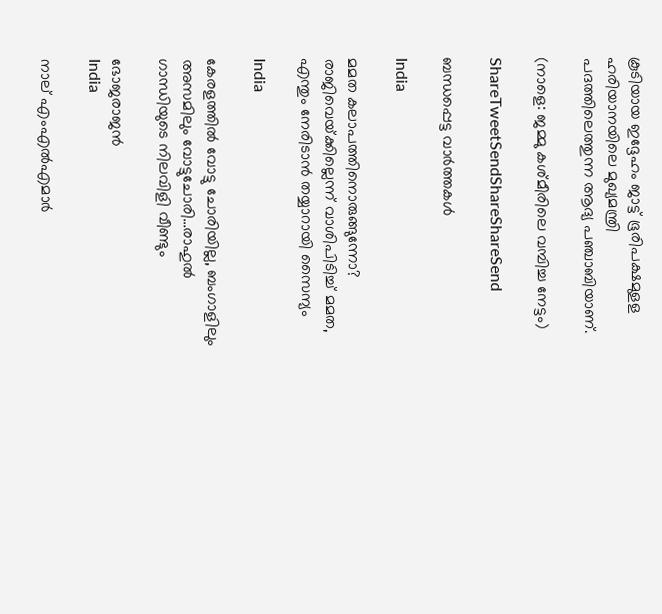കൂടിയായ ഇദ്ദേഹം ജാട്ട് ഭൂരിപക്ഷമുളള ഹരിയാനയിലെ മുഖ്യമന്ത്രി പദത്തിലെത്തുന്ന ആദ്യ പഞ്ചാബിയാണ്.

(നാളെ: ജമ്മു കശ്മീരിലെ വമ്പിച്ച നേട്ടം)

ShareTweetSendShareShareSend

ബന്ധപ്പെട്ട വാര്‍ത്തകള്‍

India

മമത കലാപത്തിനൊരുങ്ങുന്നോ? രാജിവെയ്‌ക്കില്ലെന്ന് വാശിപിടിച്ച് മമത, എന്തും നേരിടാന്‍ തയ്യാറായി സൈന്യം

India

കേരളത്തില്‍ വോട്ടു ചോരിയില്ല, ബംഗാളിലും അസമിലും വോട്ടുചോരി…രാഹുല്‍ ഗാന്ധിയുടെ നിലവിളി വീണ്ടും

ഭോജരാജന്‍
India

നാല് എംഎല്‍എമാര്‍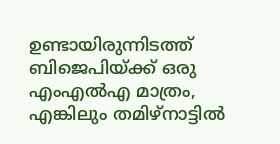ഉണ്ടായിരുന്നിടത്ത് ബിജെപിയ്‌ക്ക് ഒരു എംഎല്‍എ മാത്രം, എങ്കിലും തമിഴ്നാട്ടില്‍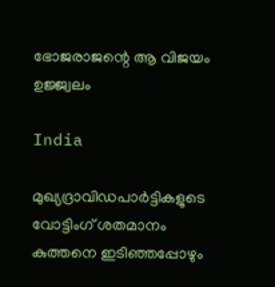ഭോജരാജന്റെ ആ വിജയം ഉജ്ജ്വലം

India

മുഖ്യദ്രാവിഡപാര്‍ട്ടികളുടെ വോട്ടിംഗ് ശതമാനം കുത്തനെ ഇടിഞ്ഞപ്പോഴും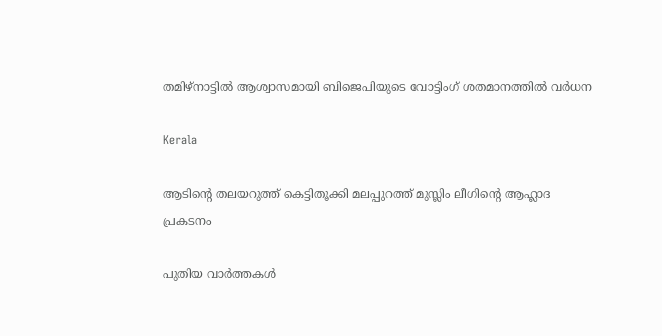തമിഴ്നാട്ടില്‍ ആശ്വാസമായി ബിജെപിയുടെ വോട്ടിംഗ് ശതമാനത്തില്‍ വര്‍ധന

Kerala

ആടിന്റെ തലയറുത്ത് കെട്ടിതൂക്കി മലപ്പുറത്ത് മുസ്ലിം ലീഗിന്റെ ആഹ്ലാദ പ്രകടനം

പുതിയ വാര്‍ത്തകള്‍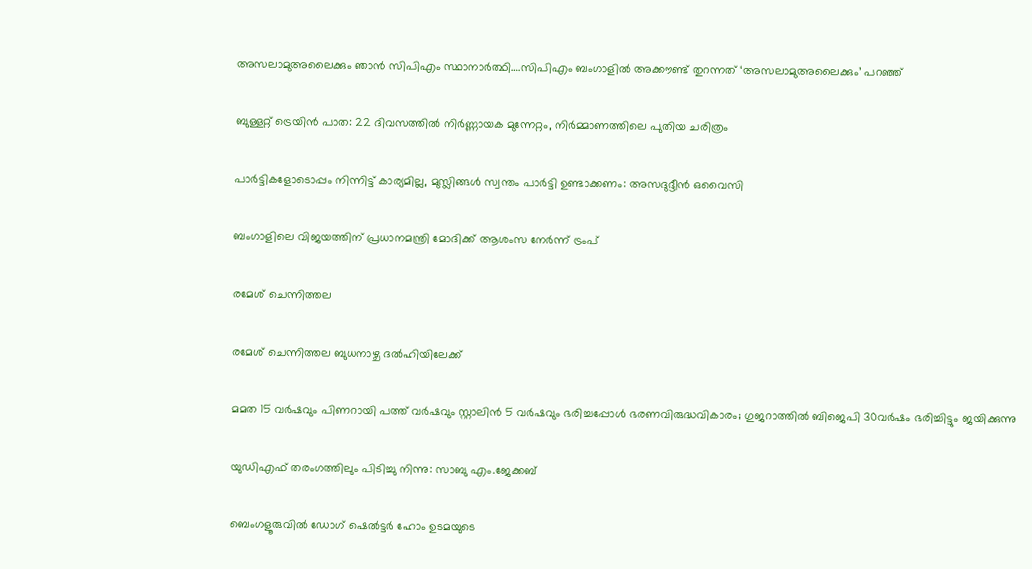അസലാമുഅലൈക്കും ഞാന്‍ സിപിഎം സ്ഥാനാര്‍ത്ഥി….സിപിഎം ബംഗാളില്‍ അക്കൗണ്ട് തുറന്നത് ‘അസലാമുഅലൈക്കും’ പറഞ്ഞ്

ബുള്ളറ്റ് ട്രെയിൻ പാത: 22 ദിവസത്തിൽ നിർണ്ണായക മുന്നേറ്റം, നിർമ്മാണത്തിലെ പുതിയ ചരിത്രം

പാർട്ടികളോടൊപ്പം നിന്നിട്ട് കാര്യമില്ല, മുസ്ലിങ്ങൾ സ്വന്തം പാർട്ടി ഉണ്ടാക്കണം: അസദുദ്ദീൻ ഒവൈസി

ബംഗാളിലെ വിജയത്തിന് പ്രധാനമന്ത്രി മോദിക്ക് ആശംസ നേർന്ന് ട്രംപ്

രമേശ് ചെന്നിത്തല

രമേശ് ചെന്നിത്തല ബുധനാഴ്ച ദല്‍ഹിയിലേക്ക്

മമത 15 വര്‍ഷവും പിണറായി പത്ത് വര്‍ഷവും സ്റ്റാലിന്‍ 5 വര്‍ഷവും ഭരിച്ചപ്പോള്‍ ഭരണവിരുദ്ധവികാരം; ഗുജറാത്തില്‍ ബിജെപി 30വര്‍ഷം ഭരിച്ചിട്ടും ജയിക്കുന്നു

യുഡിഎഫ് തരംഗത്തിലും പിടിച്ചു നിന്നു: സാബു എം.ജേക്കബ്

ബെംഗളൂരുവില്‍ ഡോഗ് ഷെല്‍ട്ടര്‍ ഹോം ഉടമയുടെ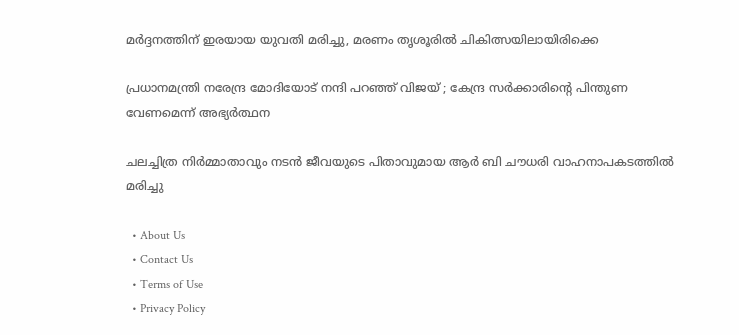മര്‍ദ്ദനത്തിന് ഇരയായ യുവതി മരിച്ചു, മരണം തൃശൂരില്‍ ചികിത്സയിലായിരിക്കെ

പ്രധാനമന്ത്രി നരേന്ദ്ര മോദിയോട് നന്ദി പറഞ്ഞ് വിജയ് ; കേന്ദ്ര സർക്കാരിന്റെ പിന്തുണ വേണമെന്ന് അഭ്യർത്ഥന

ചലച്ചിത്ര നിര്‍മ്മാതാവും നടന്‍ ജീവയുടെ പിതാവുമായ ആര്‍ ബി ചൗധരി വാഹനാപകടത്തില്‍ മരിച്ചു

  • About Us
  • Contact Us
  • Terms of Use
  • Privacy Policy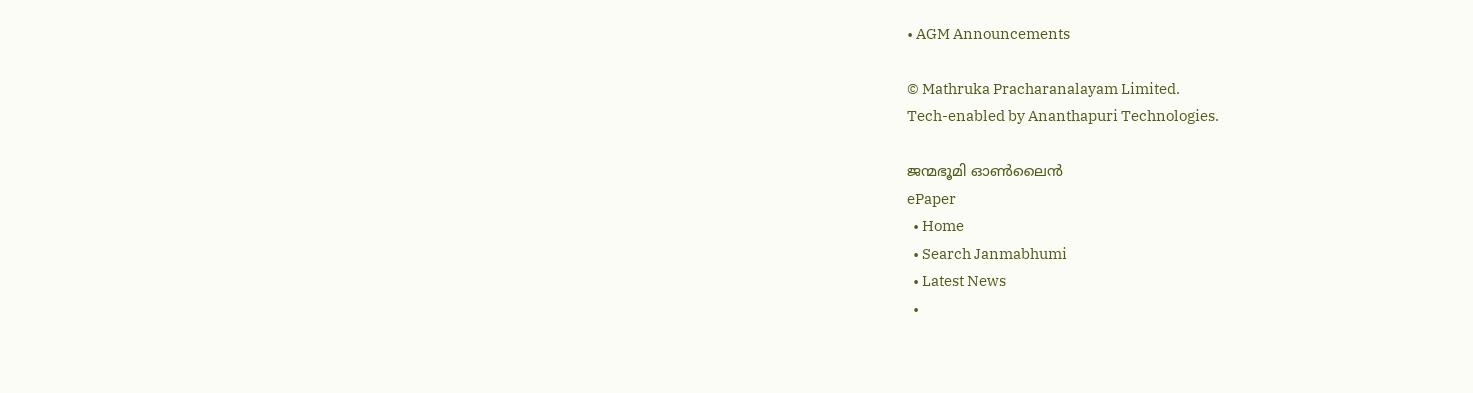• AGM Announcements

© Mathruka Pracharanalayam Limited.
Tech-enabled by Ananthapuri Technologies.

ജന്മഭൂമി ഓണ്‍ലൈന്‍
ePaper
  • Home
  • Search Janmabhumi
  • Latest News
  •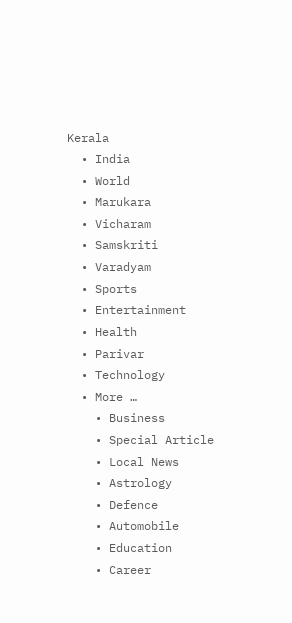Kerala
  • India
  • World
  • Marukara
  • Vicharam
  • Samskriti
  • Varadyam
  • Sports
  • Entertainment
  • Health
  • Parivar
  • Technology
  • More …
    • Business
    • Special Article
    • Local News
    • Astrology
    • Defence
    • Automobile
    • Education
    • Career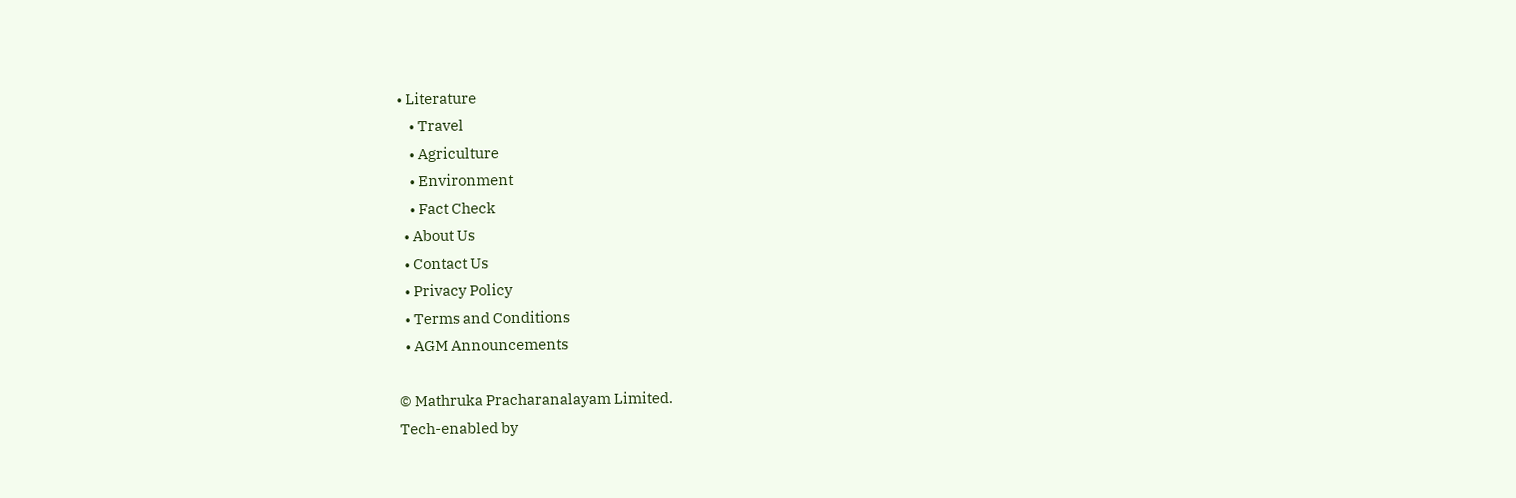• Literature
    • Travel
    • Agriculture
    • Environment
    • Fact Check
  • About Us
  • Contact Us
  • Privacy Policy
  • Terms and Conditions
  • AGM Announcements

© Mathruka Pracharanalayam Limited.
Tech-enabled by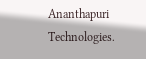Ananthapuri Technologies.